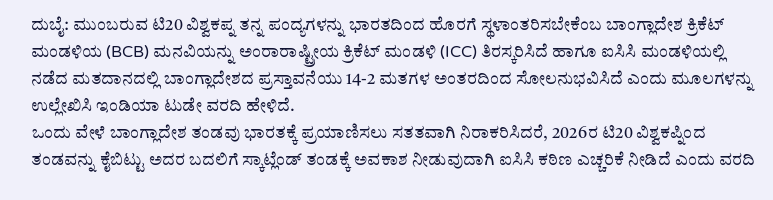ದುಬೈ: ಮುಂಬರುವ ಟಿ20 ವಿಶ್ವಕಪ್ನ ತನ್ನ ಪಂದ್ಯಗಳನ್ನು ಭಾರತದಿಂದ ಹೊರಗೆ ಸ್ಥಳಾಂತರಿಸಬೇಕೆಂಬ ಬಾಂಗ್ಲಾದೇಶ ಕ್ರಿಕೆಟ್ ಮಂಡಳಿಯ (BCB) ಮನವಿಯನ್ನು ಅಂರಾರಾಷ್ಟ್ರೀಯ ಕ್ರಿಕೆಟ್ ಮಂಡಳಿ (ICC) ತಿರಸ್ಕರಿಸಿದೆ ಹಾಗೂ ಐಸಿಸಿ ಮಂಡಳಿಯಲ್ಲಿ ನಡೆದ ಮತದಾನದಲ್ಲಿ ಬಾಂಗ್ಲಾದೇಶದ ಪ್ರಸ್ತಾವನೆಯು 14-2 ಮತಗಳ ಅಂತರದಿಂದ ಸೋಲನುಭವಿಸಿದೆ ಎಂದು ಮೂಲಗಳನ್ನು ಉಲ್ಲೇಖಿಸಿ ಇಂಡಿಯಾ ಟುಡೇ ವರದಿ ಹೇಳಿದೆ.
ಒಂದು ವೇಳೆ ಬಾಂಗ್ಲಾದೇಶ ತಂಡವು ಭಾರತಕ್ಕೆ ಪ್ರಯಾಣಿಸಲು ಸತತವಾಗಿ ನಿರಾಕರಿಸಿದರೆ, 2026ರ ಟಿ20 ವಿಶ್ವಕಪ್ನಿಂದ ತಂಡವನ್ನು ಕೈಬಿಟ್ಟು ಅದರ ಬದಲಿಗೆ ಸ್ಕಾಟ್ಲೆಂಡ್ ತಂಡಕ್ಕೆ ಅವಕಾಶ ನೀಡುವುದಾಗಿ ಐಸಿಸಿ ಕಠಿಣ ಎಚ್ಚರಿಕೆ ನೀಡಿದೆ ಎಂದು ವರದಿ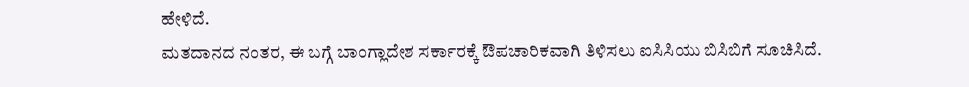ಹೇಳಿದೆ.
ಮತದಾನದ ನಂತರ, ಈ ಬಗ್ಗೆ ಬಾಂಗ್ಲಾದೇಶ ಸರ್ಕಾರಕ್ಕೆ ಔಪಚಾರಿಕವಾಗಿ ತಿಳಿಸಲು ಐಸಿಸಿಯು ಬಿಸಿಬಿಗೆ ಸೂಚಿಸಿದೆ.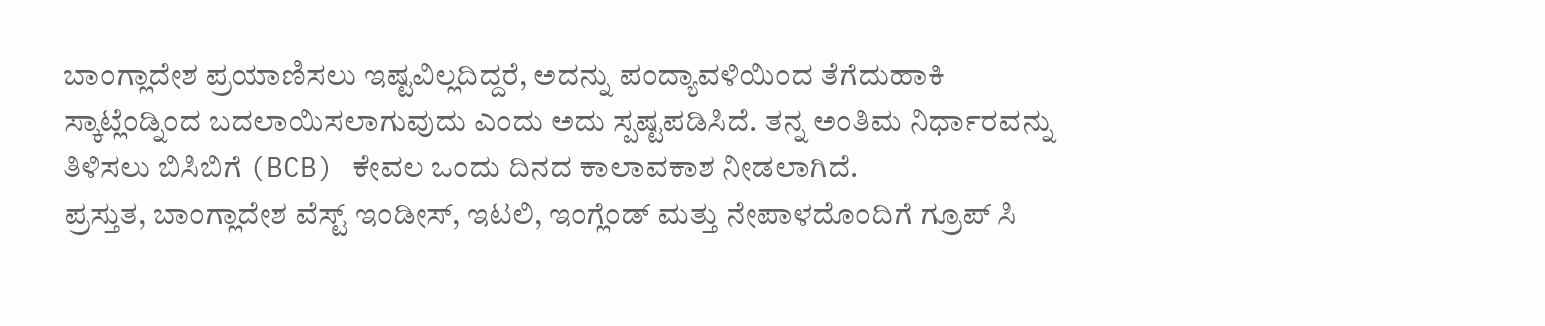ಬಾಂಗ್ಲಾದೇಶ ಪ್ರಯಾಣಿಸಲು ಇಷ್ಟವಿಲ್ಲದಿದ್ದರೆ, ಅದನ್ನು ಪಂದ್ಯಾವಳಿಯಿಂದ ತೆಗೆದುಹಾಕಿ ಸ್ಕಾಟ್ಲೆಂಡ್ನಿಂದ ಬದಲಾಯಿಸಲಾಗುವುದು ಎಂದು ಅದು ಸ್ಪಷ್ಟಪಡಿಸಿದೆ. ತನ್ನ ಅಂತಿಮ ನಿರ್ಧಾರವನ್ನು ತಿಳಿಸಲು ಬಿಸಿಬಿಗೆ (BCB) ಕೇವಲ ಒಂದು ದಿನದ ಕಾಲಾವಕಾಶ ನೀಡಲಾಗಿದೆ.
ಪ್ರಸ್ತುತ, ಬಾಂಗ್ಲಾದೇಶ ವೆಸ್ಟ್ ಇಂಡೀಸ್, ಇಟಲಿ, ಇಂಗ್ಲೆಂಡ್ ಮತ್ತು ನೇಪಾಳದೊಂದಿಗೆ ಗ್ರೂಪ್ ಸಿ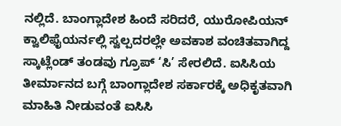ನಲ್ಲಿದೆ. ಬಾಂಗ್ಲಾದೇಶ ಹಿಂದೆ ಸರಿದರೆ, ಯುರೋಪಿಯನ್ ಕ್ವಾಲಿಫೈಯರ್ನಲ್ಲಿ ಸ್ವಲ್ಪದರಲ್ಲೇ ಅವಕಾಶ ವಂಚಿತವಾಗಿದ್ದ ಸ್ಕಾಟ್ಲೆಂಡ್ ತಂಡವು ಗ್ರೂಪ್ ‘ಸಿ’ ಸೇರಲಿದೆ. ಐಸಿಸಿಯ ತೀರ್ಮಾನದ ಬಗ್ಗೆ ಬಾಂಗ್ಲಾದೇಶ ಸರ್ಕಾರಕ್ಕೆ ಅಧಿಕೃತವಾಗಿ ಮಾಹಿತಿ ನೀಡುವಂತೆ ಐಸಿಸಿ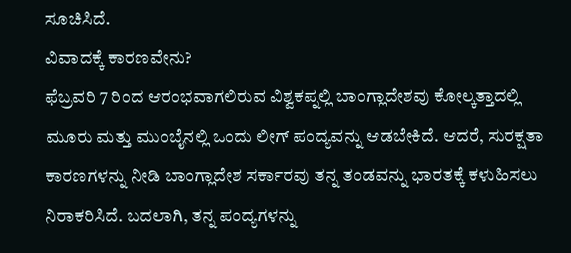ಸೂಚಿಸಿದೆ.
ವಿವಾದಕ್ಕೆ ಕಾರಣವೇನು?
ಫೆಬ್ರವರಿ 7 ರಿಂದ ಆರಂಭವಾಗಲಿರುವ ವಿಶ್ವಕಪ್ನಲ್ಲಿ ಬಾಂಗ್ಲಾದೇಶವು ಕೋಲ್ಕತ್ತಾದಲ್ಲಿ ಮೂರು ಮತ್ತು ಮುಂಬೈನಲ್ಲಿ ಒಂದು ಲೀಗ್ ಪಂದ್ಯವನ್ನು ಆಡಬೇಕಿದೆ. ಆದರೆ, ಸುರಕ್ಷತಾ ಕಾರಣಗಳನ್ನು ನೀಡಿ ಬಾಂಗ್ಲಾದೇಶ ಸರ್ಕಾರವು ತನ್ನ ತಂಡವನ್ನು ಭಾರತಕ್ಕೆ ಕಳುಹಿಸಲು ನಿರಾಕರಿಸಿದೆ. ಬದಲಾಗಿ, ತನ್ನ ಪಂದ್ಯಗಳನ್ನು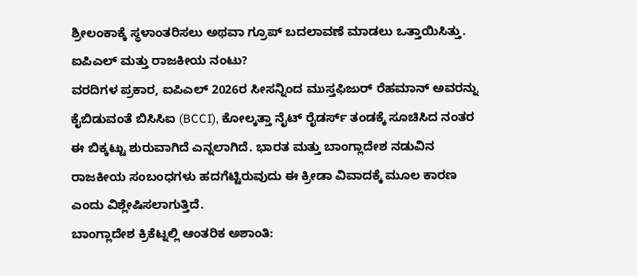ಶ್ರೀಲಂಕಾಕ್ಕೆ ಸ್ಥಳಾಂತರಿಸಲು ಅಥವಾ ಗ್ರೂಪ್ ಬದಲಾವಣೆ ಮಾಡಲು ಒತ್ತಾಯಿಸಿತ್ತು.
ಐಪಿಎಲ್ ಮತ್ತು ರಾಜಕೀಯ ನಂಟು?
ವರದಿಗಳ ಪ್ರಕಾರ, ಐಪಿಎಲ್ 2026ರ ಸೀಸನ್ನಿಂದ ಮುಸ್ತಫಿಜುರ್ ರೆಹಮಾನ್ ಅವರನ್ನು ಕೈಬಿಡುವಂತೆ ಬಿಸಿಸಿಐ (BCCI), ಕೋಲ್ಕತ್ತಾ ನೈಟ್ ರೈಡರ್ಸ್ ತಂಡಕ್ಕೆ ಸೂಚಿಸಿದ ನಂತರ ಈ ಬಿಕ್ಕಟ್ಟು ಶುರುವಾಗಿದೆ ಎನ್ನಲಾಗಿದೆ. ಭಾರತ ಮತ್ತು ಬಾಂಗ್ಲಾದೇಶ ನಡುವಿನ ರಾಜಕೀಯ ಸಂಬಂಧಗಳು ಹದಗೆಟ್ಟಿರುವುದು ಈ ಕ್ರೀಡಾ ವಿವಾದಕ್ಕೆ ಮೂಲ ಕಾರಣ ಎಂದು ವಿಶ್ಲೇಷಿಸಲಾಗುತ್ತಿದೆ.
ಬಾಂಗ್ಲಾದೇಶ ಕ್ರಿಕೆಟ್ನಲ್ಲಿ ಆಂತರಿಕ ಅಶಾಂತಿ: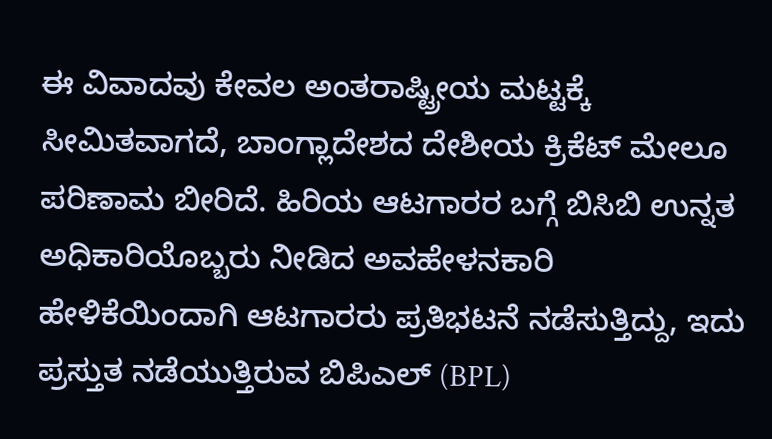ಈ ವಿವಾದವು ಕೇವಲ ಅಂತರಾಷ್ಟ್ರೀಯ ಮಟ್ಟಕ್ಕೆ ಸೀಮಿತವಾಗದೆ, ಬಾಂಗ್ಲಾದೇಶದ ದೇಶೀಯ ಕ್ರಿಕೆಟ್ ಮೇಲೂ ಪರಿಣಾಮ ಬೀರಿದೆ. ಹಿರಿಯ ಆಟಗಾರರ ಬಗ್ಗೆ ಬಿಸಿಬಿ ಉನ್ನತ ಅಧಿಕಾರಿಯೊಬ್ಬರು ನೀಡಿದ ಅವಹೇಳನಕಾರಿ ಹೇಳಿಕೆಯಿಂದಾಗಿ ಆಟಗಾರರು ಪ್ರತಿಭಟನೆ ನಡೆಸುತ್ತಿದ್ದು, ಇದು ಪ್ರಸ್ತುತ ನಡೆಯುತ್ತಿರುವ ಬಿಪಿಎಲ್ (BPL)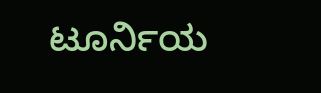ಟೂರ್ನಿಯ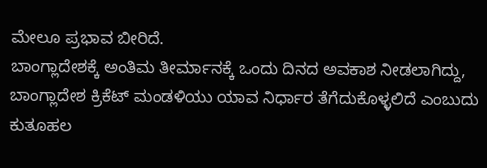ಮೇಲೂ ಪ್ರಭಾವ ಬೀರಿದೆ.
ಬಾಂಗ್ಲಾದೇಶಕ್ಕೆ ಅಂತಿಮ ತೀರ್ಮಾನಕ್ಕೆ ಒಂದು ದಿನದ ಅವಕಾಶ ನೀಡಲಾಗಿದ್ದು, ಬಾಂಗ್ಲಾದೇಶ ಕ್ರಿಕೆಟ್ ಮಂಡಳಿಯು ಯಾವ ನಿರ್ಧಾರ ತೆಗೆದುಕೊಳ್ಳಲಿದೆ ಎಂಬುದು ಕುತೂಹಲ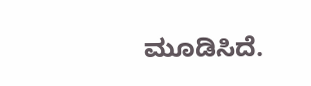ಮೂಡಿಸಿದೆ.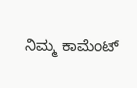ನಿಮ್ಮ ಕಾಮೆಂಟ್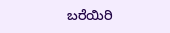ಬರೆಯಿರಿ